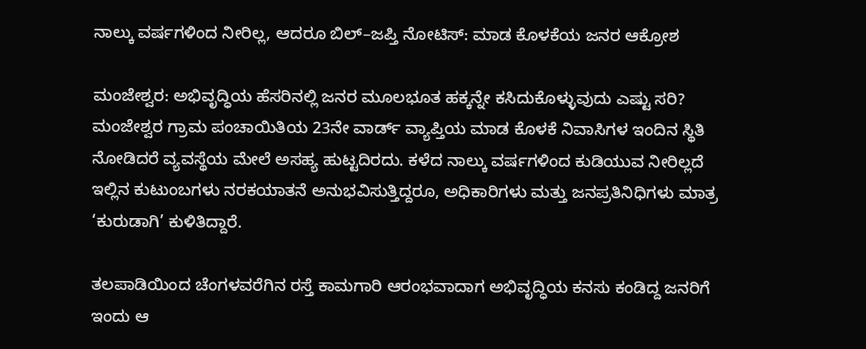ನಾಲ್ಕು ವರ್ಷಗಳಿಂದ ನೀರಿಲ್ಲ, ಆದರೂ ಬಿಲ್–ಜಪ್ತಿ ನೋಟಿಸ್: ಮಾಡ ಕೊಳಕೆಯ ಜನರ ಆಕ್ರೋಶ

ಮಂಜೇಶ್ವರ: ಅಭಿವೃದ್ಧಿಯ ಹೆಸರಿನಲ್ಲಿ ಜನರ ಮೂಲಭೂತ ಹಕ್ಕನ್ನೇ ಕಸಿದುಕೊಳ್ಳುವುದು ಎಷ್ಟು ಸರಿ? ಮಂಜೇಶ್ವರ ಗ್ರಾಮ ಪಂಚಾಯಿತಿಯ 23ನೇ ವಾರ್ಡ್ ವ್ಯಾಪ್ತಿಯ ಮಾಡ ಕೊಳಕೆ ನಿವಾಸಿಗಳ ಇಂದಿನ ಸ್ಥಿತಿ ನೋಡಿದರೆ ವ್ಯವಸ್ಥೆಯ ಮೇಲೆ ಅಸಹ್ಯ ಹುಟ್ಟದಿರದು. ಕಳೆದ ನಾಲ್ಕು ವರ್ಷಗಳಿಂದ ಕುಡಿಯುವ ನೀರಿಲ್ಲದೆ ಇಲ್ಲಿನ ಕುಟುಂಬಗಳು ನರಕಯಾತನೆ ಅನುಭವಿಸುತ್ತಿದ್ದರೂ, ಅಧಿಕಾರಿಗಳು ಮತ್ತು ಜನಪ್ರತಿನಿಧಿಗಳು ಮಾತ್ರ ‘ಕುರುಡಾಗಿ’ ಕುಳಿತಿದ್ದಾರೆ.

ತಲಪಾಡಿಯಿಂದ ಚೆಂಗಳವರೆಗಿನ ರಸ್ತೆ ಕಾಮಗಾರಿ ಆರಂಭವಾದಾಗ ಅಭಿವೃದ್ಧಿಯ ಕನಸು ಕಂಡಿದ್ದ ಜನರಿಗೆ ಇಂದು ಆ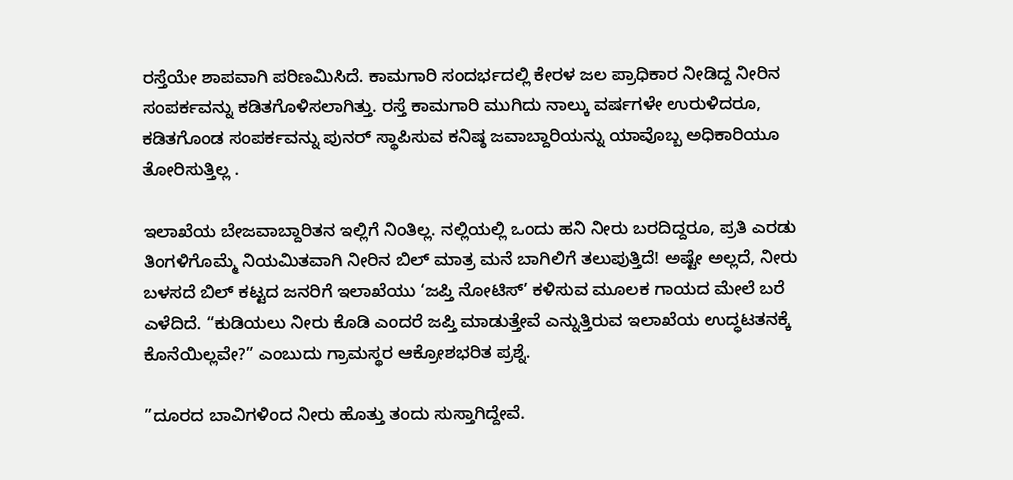ರಸ್ತೆಯೇ ಶಾಪವಾಗಿ ಪರಿಣಮಿಸಿದೆ. ಕಾಮಗಾರಿ ಸಂದರ್ಭದಲ್ಲಿ ಕೇರಳ ಜಲ ಪ್ರಾಧಿಕಾರ ನೀಡಿದ್ದ ನೀರಿನ ಸಂಪರ್ಕವನ್ನು ಕಡಿತಗೊಳಿಸಲಾಗಿತ್ತು. ರಸ್ತೆ ಕಾಮಗಾರಿ ಮುಗಿದು ನಾಲ್ಕು ವರ್ಷಗಳೇ ಉರುಳಿದರೂ, ಕಡಿತಗೊಂಡ ಸಂಪರ್ಕವನ್ನು ಪುನರ್ ಸ್ಥಾಪಿಸುವ ಕನಿಷ್ಠ ಜವಾಬ್ದಾರಿಯನ್ನು ಯಾವೊಬ್ಬ ಅಧಿಕಾರಿಯೂ ತೋರಿಸುತ್ತಿಲ್ಲ .

ಇಲಾಖೆಯ ಬೇಜವಾಬ್ದಾರಿತನ ಇಲ್ಲಿಗೆ ನಿಂತಿಲ್ಲ. ನಲ್ಲಿಯಲ್ಲಿ ಒಂದು ಹನಿ ನೀರು ಬರದಿದ್ದರೂ, ಪ್ರತಿ ಎರಡು ತಿಂಗಳಿಗೊಮ್ಮೆ ನಿಯಮಿತವಾಗಿ ನೀರಿನ ಬಿಲ್ ಮಾತ್ರ ಮನೆ ಬಾಗಿಲಿಗೆ ತಲುಪುತ್ತಿದೆ! ಅಷ್ಟೇ ಅಲ್ಲದೆ, ನೀರು ಬಳಸದೆ ಬಿಲ್ ಕಟ್ಟದ ಜನರಿಗೆ ಇಲಾಖೆಯು ‘ಜಪ್ತಿ ನೋಟಿಸ್’ ಕಳಿಸುವ ಮೂಲಕ ಗಾಯದ ಮೇಲೆ ಬರೆ ಎಳೆದಿದೆ. “ಕುಡಿಯಲು ನೀರು ಕೊಡಿ ಎಂದರೆ ಜಪ್ತಿ ಮಾಡುತ್ತೇವೆ ಎನ್ನುತ್ತಿರುವ ಇಲಾಖೆಯ ಉದ್ಧಟತನಕ್ಕೆ ಕೊನೆಯಿಲ್ಲವೇ?” ಎಂಬುದು ಗ್ರಾಮಸ್ಥರ ಆಕ್ರೋಶಭರಿತ ಪ್ರಶ್ನೆ.

”ದೂರದ ಬಾವಿಗಳಿಂದ ನೀರು ಹೊತ್ತು ತಂದು ಸುಸ್ತಾಗಿದ್ದೇವೆ.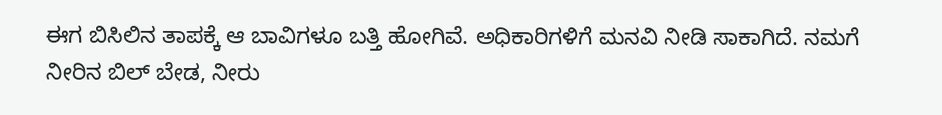ಈಗ ಬಿಸಿಲಿನ ತಾಪಕ್ಕೆ ಆ ಬಾವಿಗಳೂ ಬತ್ತಿ ಹೋಗಿವೆ. ಅಧಿಕಾರಿಗಳಿಗೆ ಮನವಿ ನೀಡಿ ಸಾಕಾಗಿದೆ. ನಮಗೆ ನೀರಿನ ಬಿಲ್ ಬೇಡ, ನೀರು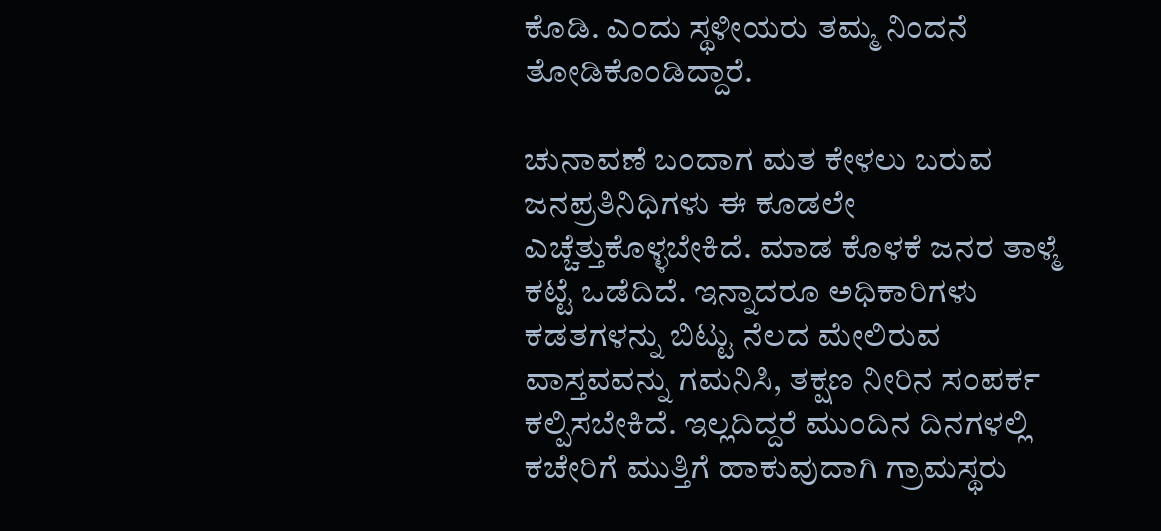ಕೊಡಿ. ಎಂದು ಸ್ಥಳೀಯರು ತಮ್ಮ ನಿಂದನೆ ತೋಡಿಕೊಂಡಿದ್ದಾರೆ.

ಚುನಾವಣೆ ಬಂದಾಗ ಮತ ಕೇಳಲು ಬರುವ ಜನಪ್ರತಿನಿಧಿಗಳು ಈ ಕೂಡಲೇ ಎಚ್ಚೆತ್ತುಕೊಳ್ಳಬೇಕಿದೆ. ಮಾಡ ಕೊಳಕೆ ಜನರ ತಾಳ್ಮೆ ಕಟ್ಟೆ ಒಡೆದಿದೆ. ಇನ್ನಾದರೂ ಅಧಿಕಾರಿಗಳು ಕಡತಗಳನ್ನು ಬಿಟ್ಟು ನೆಲದ ಮೇಲಿರುವ ವಾಸ್ತವವನ್ನು ಗಮನಿಸಿ, ತಕ್ಷಣ ನೀರಿನ ಸಂಪರ್ಕ ಕಲ್ಪಿಸಬೇಕಿದೆ. ಇಲ್ಲದಿದ್ದರೆ ಮುಂದಿನ ದಿನಗಳಲ್ಲಿ ಕಚೇರಿಗೆ ಮುತ್ತಿಗೆ ಹಾಕುವುದಾಗಿ ಗ್ರಾಮಸ್ಥರು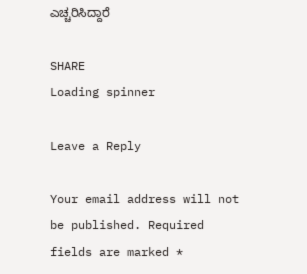ಎಚ್ಚರಿಸಿದ್ದಾರೆ

SHARE
Loading spinner

Leave a Reply

Your email address will not be published. Required fields are marked *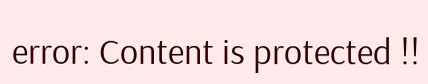error: Content is protected !!